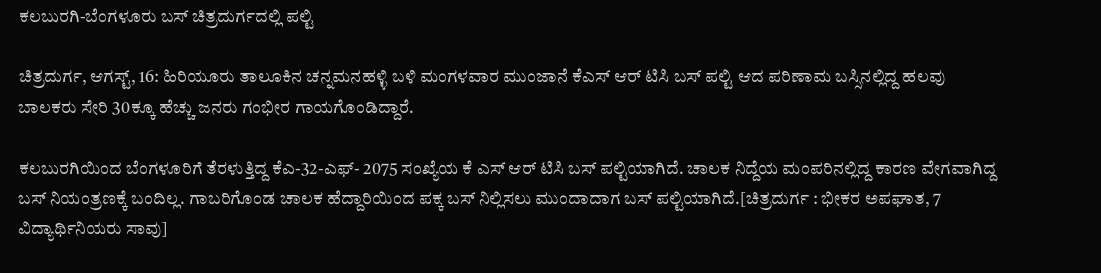ಕಲಬುರಗಿ-ಬೆಂಗಳೂರು ಬಸ್ ಚಿತ್ರದುರ್ಗದಲ್ಲಿ ಪಲ್ಟಿ

ಚಿತ್ರದುರ್ಗ, ಆಗಸ್ಟ್, 16: ಹಿರಿಯೂರು ತಾಲೂಕಿನ ಚನ್ನಮನಹಳ್ಳಿ ಬಳಿ ಮಂಗಳವಾರ ಮುಂಜಾನೆ ಕೆಎಸ್‍ ಆರ್ ಟಿಸಿ ಬಸ್ ಪಲ್ಟಿ ಆದ ಪರಿಣಾಮ ಬಸ್ಸಿನಲ್ಲಿದ್ದ ಹಲವು ಬಾಲಕರು ಸೇರಿ 30ಕ್ಕೂ ಹೆಚ್ಚು ಜನರು ಗಂಭೀರ ಗಾಯಗೊಂಡಿದ್ದಾರೆ.

ಕಲಬುರಗಿಯಿಂದ ಬೆಂಗಳೂರಿಗೆ ತೆರಳುತ್ತಿದ್ದ ಕೆಎ-32-ಎಫ್- 2075 ಸಂಖ್ಯೆಯ ಕೆ ಎಸ್ ಆರ್ ಟಿಸಿ ಬಸ್ ಪಲ್ಟಿಯಾಗಿದೆ. ಚಾಲಕ ನಿದ್ದೆಯ ಮಂಪರಿನಲ್ಲಿದ್ದ ಕಾರಣ ವೇಗವಾಗಿದ್ದ ಬಸ್ ನಿಯಂತ್ರಣಕ್ಕೆ ಬಂದಿಲ್ಲ. ಗಾಬರಿಗೊಂಡ ಚಾಲಕ ಹೆದ್ದಾರಿಯಿಂದ ಪಕ್ಕ ಬಸ್ ನಿಲ್ಲಿಸಲು ಮುಂದಾದಾಗ ಬಸ್ ಪಲ್ಟಿಯಾಗಿದೆ.[ಚಿತ್ರದುರ್ಗ : ಭೀಕರ ಅಪಘಾತ, 7 ವಿದ್ಯಾರ್ಥಿನಿಯರು ಸಾವು]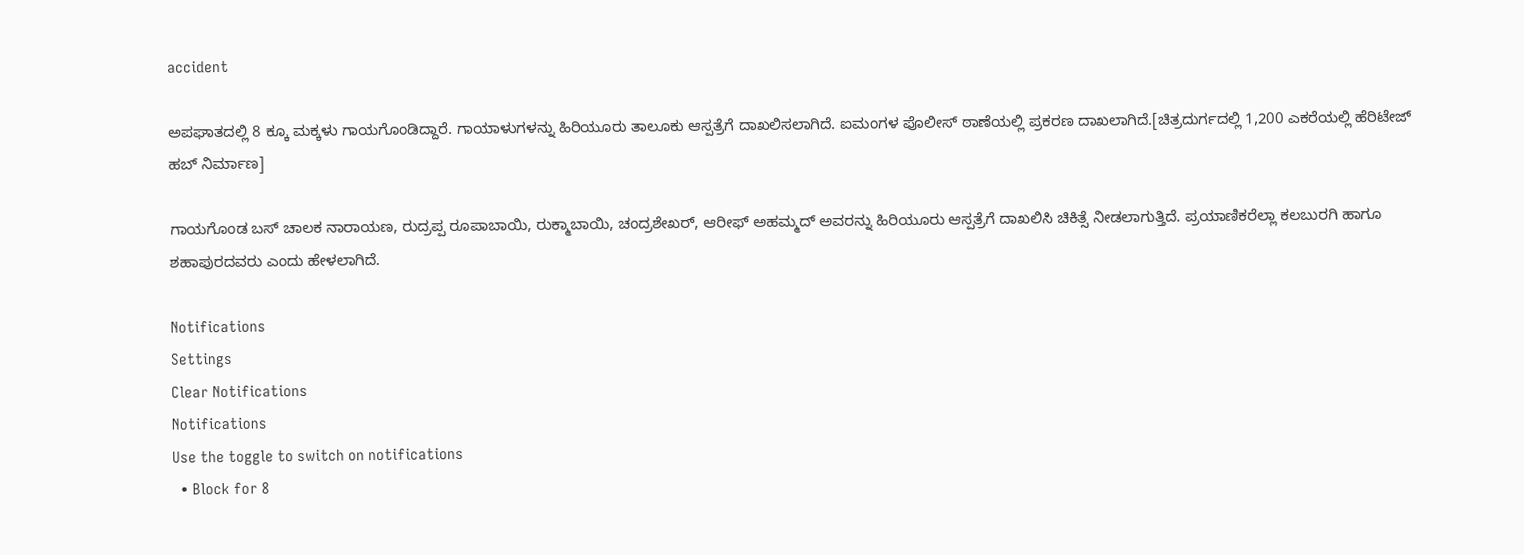accident

ಅಪಘಾತದಲ್ಲಿ 8 ಕ್ಕೂ ಮಕ್ಕಳು ಗಾಯಗೊಂಡಿದ್ದಾರೆ. ಗಾಯಾಳುಗಳನ್ನು ಹಿರಿಯೂರು ತಾಲೂಕು ಆಸ್ಪತ್ರೆಗೆ ದಾಖಲಿಸಲಾಗಿದೆ. ಐಮಂಗಳ ಪೊಲೀಸ್ ಠಾಣೆಯಲ್ಲಿ ಪ್ರಕರಣ ದಾಖಲಾಗಿದೆ.[ಚಿತ್ರದುರ್ಗದಲ್ಲಿ 1,200 ಎಕರೆಯಲ್ಲಿ ಹೆರಿಟೇಜ್ ಹಬ್ ನಿರ್ಮಾಣ]

ಗಾಯಗೊಂಡ ಬಸ್ ಚಾಲಕ ನಾರಾಯಣ, ರುದ್ರಪ್ಪ ರೂಪಾಬಾಯಿ, ರುಕ್ಮಾಬಾಯಿ, ಚಂದ್ರಶೇಖರ್, ಆರೀಫ್‍ ಅಹಮ್ಮದ್ ಅವರನ್ನು ಹಿರಿಯೂರು ಆಸ್ಪತ್ರೆಗೆ ದಾಖಲಿಸಿ ಚಿಕಿತ್ಸೆ ನೀಡಲಾಗುತ್ತಿದೆ. ಪ್ರಯಾಣಿಕರೆಲ್ಲಾ ಕಲಬುರಗಿ ಹಾಗೂ ಶಹಾಪುರದವರು ಎಂದು ಹೇಳಲಾಗಿದೆ.

Notifications
Settings
Clear Notifications
Notifications
Use the toggle to switch on notifications
  • Block for 8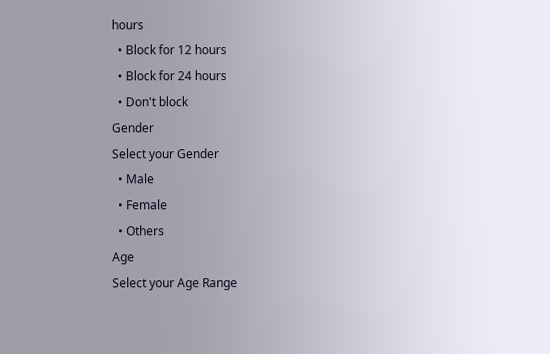hours
  • Block for 12 hours
  • Block for 24 hours
  • Don't block
Gender
Select your Gender
  • Male
  • Female
  • Others
Age
Select your Age Range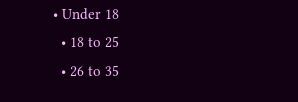• Under 18
  • 18 to 25
  • 26 to 35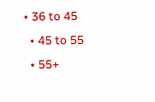• 36 to 45
  • 45 to 55
  • 55+